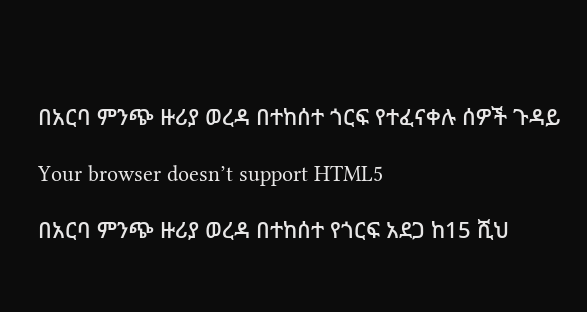በአርባ ምንጭ ዙሪያ ወረዳ በተከሰተ ጎርፍ የተፈናቀሉ ሰዎች ጉዳይ

Your browser doesn’t support HTML5

በአርባ ምንጭ ዙሪያ ወረዳ በተከሰተ የጎርፍ አደጋ ከ15 ሺህ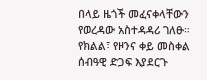በላይ ዜጎች መፈናቀላቸውን የወረዳው አስተዳዳሪ ገለፁ። የክልል፣ የዞንና ቀይ መስቀል ሰብዓዊ ድጋፍ እያደርጉ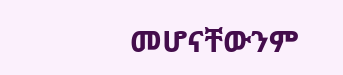መሆናቸውንም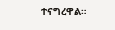ተናግረዋል።